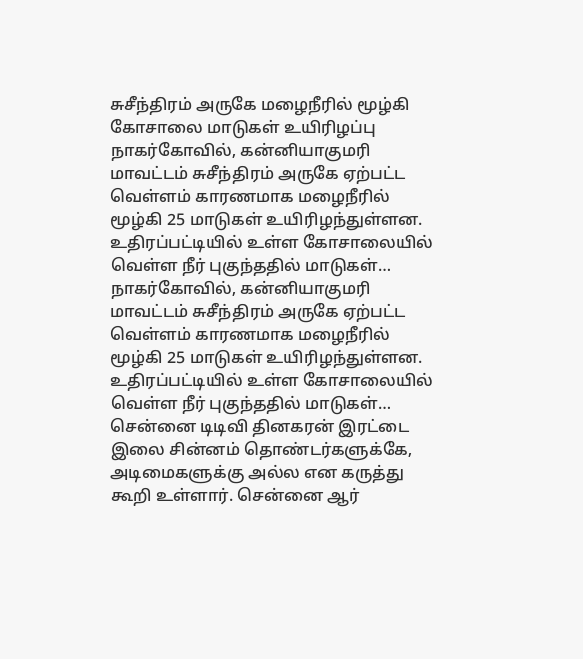சுசீந்திரம் அருகே மழைநீரில் மூழ்கி கோசாலை மாடுகள் உயிரிழப்பு
நாகர்கோவில், கன்னியாகுமரி மாவட்டம் சுசீந்திரம் அருகே ஏற்பட்ட வெள்ளம் காரணமாக மழைநீரில் மூழ்கி 25 மாடுகள் உயிரிழந்துள்ளன. உதிரப்பட்டியில் உள்ள கோசாலையில் வெள்ள நீர் புகுந்ததில் மாடுகள்…
நாகர்கோவில், கன்னியாகுமரி மாவட்டம் சுசீந்திரம் அருகே ஏற்பட்ட வெள்ளம் காரணமாக மழைநீரில் மூழ்கி 25 மாடுகள் உயிரிழந்துள்ளன. உதிரப்பட்டியில் உள்ள கோசாலையில் வெள்ள நீர் புகுந்ததில் மாடுகள்…
சென்னை டிடிவி தினகரன் இரட்டை இலை சின்னம் தொண்டர்களுக்கே, அடிமைகளுக்கு அல்ல என கருத்து கூறி உள்ளார். சென்னை ஆர்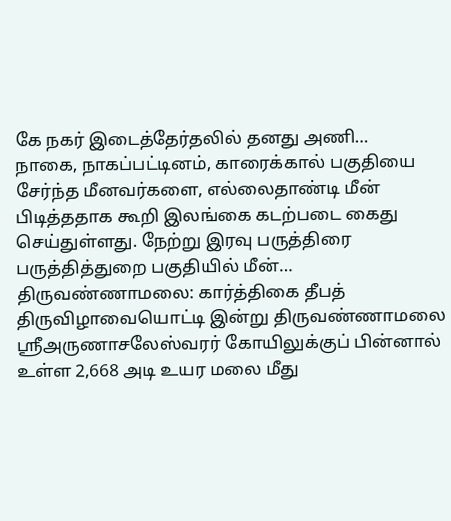கே நகர் இடைத்தேர்தலில் தனது அணி…
நாகை, நாகப்பட்டினம், காரைக்கால் பகுதியை சேர்ந்த மீனவர்களை, எல்லைதாண்டி மீன் பிடித்ததாக கூறி இலங்கை கடற்படை கைது செய்துள்ளது. நேற்று இரவு பருத்திரை பருத்தித்துறை பகுதியில் மீன்…
திருவண்ணாமலை: கார்த்திகை தீபத் திருவிழாவையொட்டி இன்று திருவண்ணாமலை ஸ்ரீஅருணாசலேஸ்வரர் கோயிலுக்குப் பின்னால் உள்ள 2,668 அடி உயர மலை மீது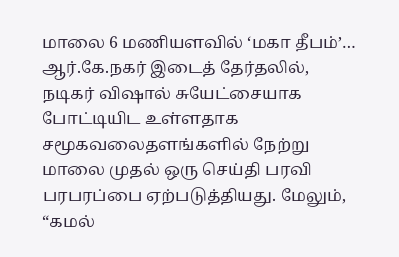மாலை 6 மணியளவில் ‘மகா தீபம்’…
ஆர்.கே.நகர் இடைத் தேர்தலில், நடிகர் விஷால் சுயேட்சையாக போட்டியிட உள்ளதாக சமூகவலைதளங்களில் நேற்று மாலை முதல் ஒரு செய்தி பரவி பரபரப்பை ஏற்படுத்தியது. மேலும், “கமல்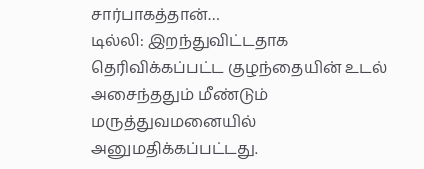சார்பாகத்தான்…
டில்லி: இறந்துவிட்டதாக தெரிவிக்கப்பட்ட குழந்தையின் உடல் அசைந்ததும் மீண்டும் மருத்துவமனையில் அனுமதிக்கப்பட்டது.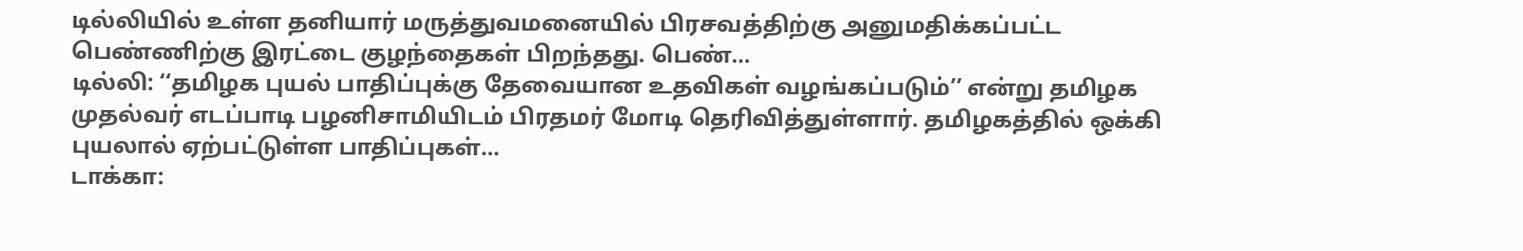டில்லியில் உள்ள தனியார் மருத்துவமனையில் பிரசவத்திற்கு அனுமதிக்கப்பட்ட பெண்ணிற்கு இரட்டை குழந்தைகள் பிறந்தது. பெண்…
டில்லி: ‘‘தமிழக புயல் பாதிப்புக்கு தேவையான உதவிகள் வழங்கப்படும்’’ என்று தமிழக முதல்வர் எடப்பாடி பழனிசாமியிடம் பிரதமர் மோடி தெரிவித்துள்ளார். தமிழகத்தில் ஒக்கி புயலால் ஏற்பட்டுள்ள பாதிப்புகள்…
டாக்கா: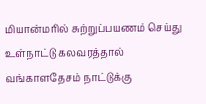மியான்மரில் சுற்றுப்பயணம் செய்து உள்நாட்டு கலவரத்தால் வங்காளதேசம் நாட்டுக்கு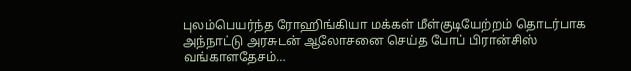புலம்பெயர்ந்த ரோஹிங்கியா மக்கள் மீள்குடியேற்றம் தொடர்பாக அந்நாட்டு அரசுடன் ஆலோசனை செய்த போப் பிரான்சிஸ் வங்காளதேசம்…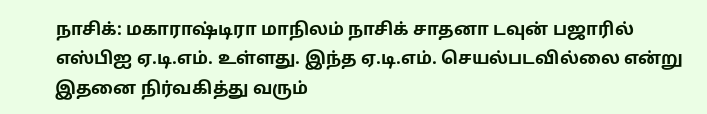நாசிக்: மகாராஷ்டிரா மாநிலம் நாசிக் சாதனா டவுன் பஜாரில் எஸ்பிஐ ஏ.டி.எம். உள்ளது. இந்த ஏ.டி.எம். செயல்படவில்லை என்று இதனை நிர்வகித்து வரும்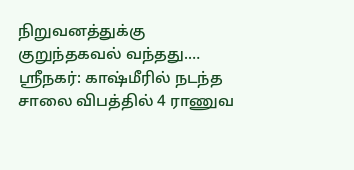நிறுவனத்துக்கு குறுந்தகவல் வந்தது.…
ஸ்ரீநகர்: காஷ்மீரில் நடந்த சாலை விபத்தில் 4 ராணுவ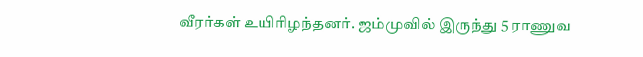வீரர்கள் உயிரிழந்தனர். ஜம்முவில் இருந்து 5 ராணுவ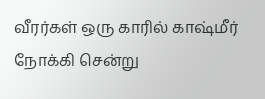வீரர்கள் ஒரு காரில் காஷ்மீர் நோக்கி சென்று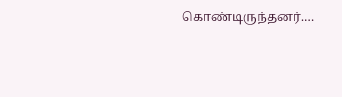கொண்டிருந்தனர்.…